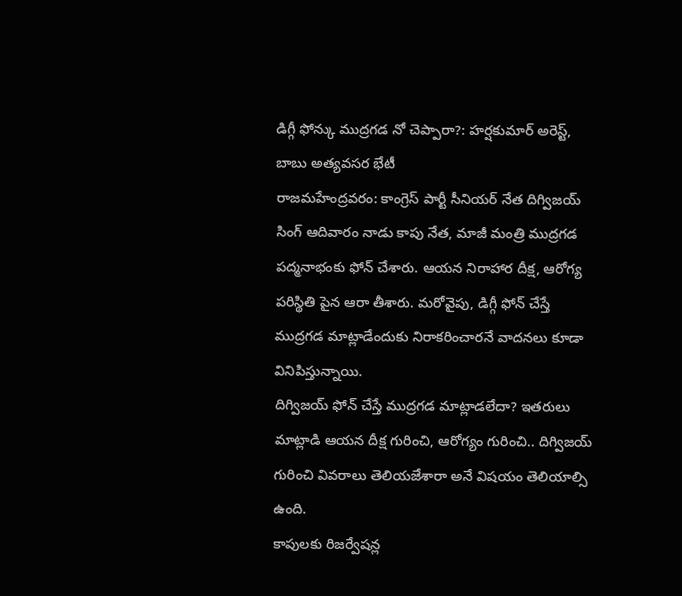డిగ్గీ ఫోన్కు ముద్రగడ నో చెప్పారా?: హర్షకుమార్ అరెస్ట్, బాబు అత్యవసర భేటీ
రాజమహేంద్రవరం: కాంగ్రెస్ పార్టీ సీనియర్ నేత దిగ్విజయ్ సింగ్ ఆదివారం నాడు కాపు నేత, మాజీ మంత్రి ముద్రగడ పద్మనాభంకు ఫోన్ చేశారు. ఆయన నిరాహార దీక్ష, ఆరోగ్య పరిస్థితి పైన ఆరా తీశారు. మరోవైపు, డిగ్గీ ఫోన్ చేస్తే ముద్రగడ మాట్లాడేందుకు నిరాకరించారనే వాదనలు కూడా వినిపిస్తున్నాయి.
దిగ్విజయ్ ఫోన్ చేస్తే ముద్రగడ మాట్లాడలేదా? ఇతరులు మాట్లాడి ఆయన దీక్ష గురించి, ఆరోగ్యం గురించి.. దిగ్విజయ్ గురించి వివరాలు తెలియజేశారా అనే విషయం తెలియాల్సి ఉంది.
కాపులకు రిజర్వేషన్ల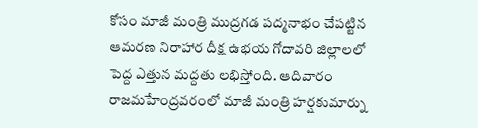కోసం మాజీ మంత్రి ముద్రగడ పద్మనాభం చేపట్టిన ఆమరణ నిరాహార దీక్ష ఉభయ గోదావరి జిల్లాలలో పెద్ద ఎత్తున మద్దతు లభిస్తోంది. ఆదివారం రాజమహేంద్రవరంలో మాజీ మంత్రి హర్షకుమార్ను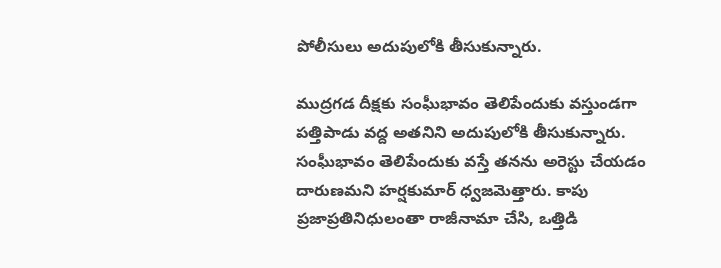పోలీసులు అదుపులోకి తీసుకున్నారు.

ముద్రగడ దీక్షకు సంఘీభావం తెలిపేందుకు వస్తుండగా పత్తిపాడు వద్ద అతనిని అదుపులోకి తీసుకున్నారు. సంఘీభావం తెలిపేందుకు వస్తే తనను అరెస్టు చేయడం దారుణమని హర్షకుమార్ ధ్వజమెత్తారు. కాపు ప్రజాప్రతినిధులంతా రాజీనామా చేసి, ఒత్తిడి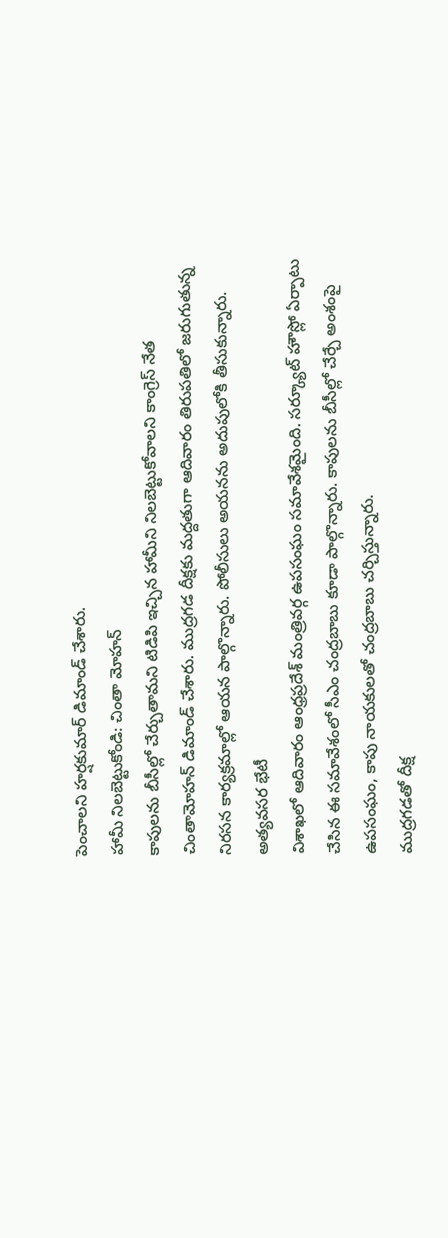పెంచాలని హర్షకుమార్ డిమాండ్ చేశారు.
హామీ నిలబెట్టుకోండి: చింతా మోహన్
కాపులను బీసీల్లో చేర్చుతామని టిడిపి ఇచ్చిన హామీని నిలబెట్టుకోవాలని కాంగ్రెస్ నేత చింతామోహన్ డిమాండ్ చేశారు. ముద్రగడ దీక్షకు మద్దతుగా ఆదివారం తిరుపతిలో జరుగుతున్న నిరసన కార్యక్రమాల్లో ఆయన పాల్గొన్నారు. పోలీసులు అయనను అదుపులోకి తీసుకున్నారు.
అత్యవసర భేటీ
విశాఖలో ఆదివారం ఆంధ్రప్రదేశ్ మంత్రివర్గ ఉపసంఘం సమావేశమైంది. సర్క్యూట్ హౌస్లో ఏర్పాటు చేసిన ఈ సమావేశంలో సీఎం చంద్రబాబు కూడా పాల్గొన్నారు. కాపులను బీసీల్లో చేర్చే అంశంపై ఉపసంఘం, కాపు నాయకులతో చంద్రబాబు చర్చిస్తున్నారు.
ముద్రగడతో దీక్ష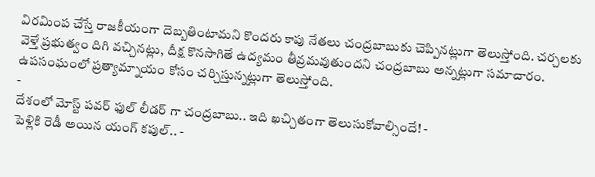విరమింప చేస్తే రాజకీయంగా దెబ్బతింటామని కొందరు కాపు నేతలు చంద్రబాబుకు చెప్పినట్లుగా తెలుస్తోంది. చర్చలకు వెళ్తే ప్రభుత్వం దిగి వచ్చినట్లు, దీక్ష కొనసాగితే ఉద్యమం తీవ్రమవుతుందని చంద్రబాబు అన్నట్లుగా సమాచారం. ఉపసంఘంలో ప్రత్యామ్నాయం కోసం చర్చిస్తున్నట్లుగా తెలుస్తోంది.
-
దేశంలో మోస్ట్ పవర్ ఫుల్ లీడర్ గా చంద్రబాబు.. ఇది ఖచ్చితంగా తెలుసుకోవాల్సిందే! -
పెళ్లికి రెడీ అయిన యంగ్ కపుల్.. -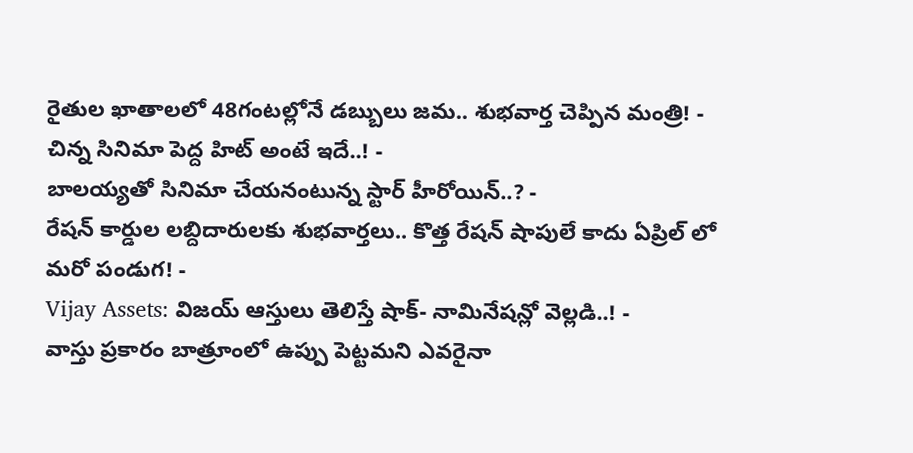రైతుల ఖాతాలలో 48గంటల్లోనే డబ్బులు జమ.. శుభవార్త చెప్పిన మంత్రి! -
చిన్న సినిమా పెద్ద హిట్ అంటే ఇదే..! -
బాలయ్యతో సినిమా చేయనంటున్న స్టార్ హీరోయిన్..? -
రేషన్ కార్డుల లబ్దిదారులకు శుభవార్తలు.. కొత్త రేషన్ షాపులే కాదు ఏప్రిల్ లో మరో పండుగ! -
Vijay Assets: విజయ్ ఆస్తులు తెలిస్తే షాక్- నామినేషన్లో వెల్లడి..! -
వాస్తు ప్రకారం బాత్రూంలో ఉప్పు పెట్టమని ఎవరైనా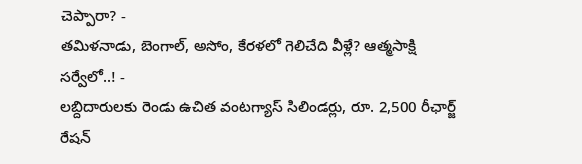చెప్పారా? -
తమిళనాడు, బెంగాల్, అసోం, కేరళలో గెలిచేది వీళ్లే? ఆత్మసాక్షి సర్వేలో..! -
లబ్దిదారులకు రెండు ఉచిత వంటగ్యాస్ సిలిండర్లు, రూ. 2,500 రీఛార్జ్ రేషన్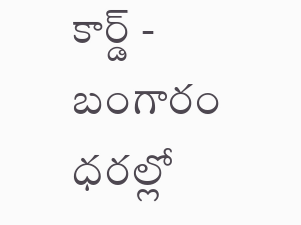కార్డ్ -
బంగారం ధరల్లో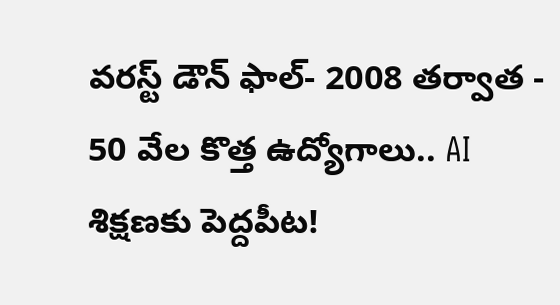వరస్ట్ డౌన్ ఫాల్- 2008 తర్వాత -
50 వేల కొత్త ఉద్యోగాలు.. AI శిక్షణకు పెద్దపీట!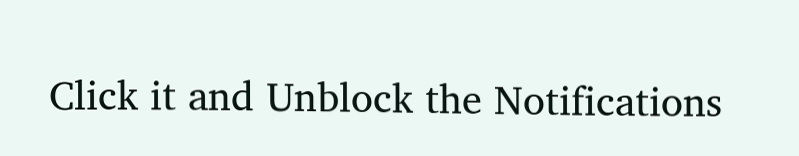Click it and Unblock the Notifications